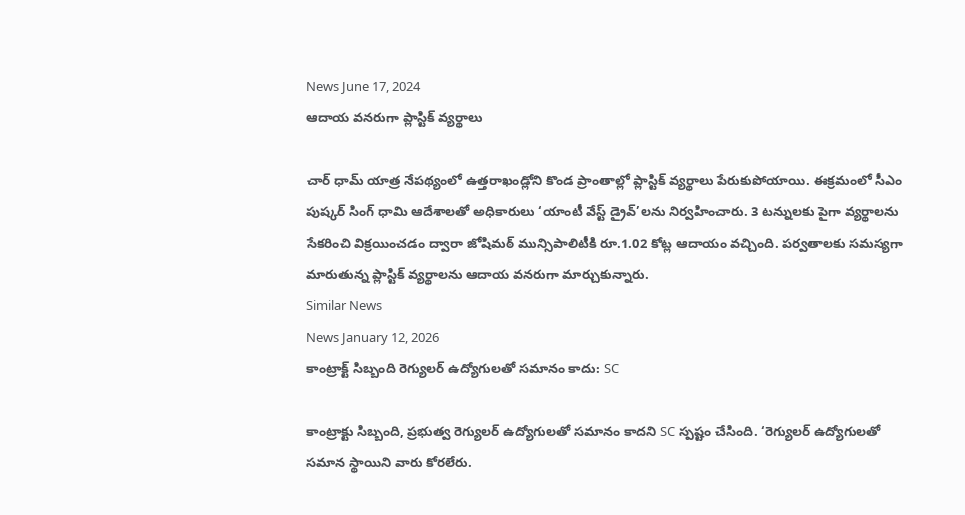News June 17, 2024
ఆదాయ వనరుగా ప్లాస్టిక్ వ్యర్థాలు

చార్ ధామ్ యాత్ర నేపథ్యంలో ఉత్తరాఖండ్లోని కొండ ప్రాంతాల్లో ప్లాస్టిక్ వ్యర్థాలు పేరుకుపోయాయి. ఈక్రమంలో సీఎం పుష్కర్ సింగ్ ధామి ఆదేశాలతో అధికారులు ‘యాంటీ వేస్ట్ డ్రైవ్’లను నిర్వహించారు. 3 టన్నులకు పైగా వ్యర్థాలను సేకరించి విక్రయించడం ద్వారా జోషిమఠ్ మున్సిపాలిటీకి రూ.1.02 కోట్ల ఆదాయం వచ్చింది. పర్వతాలకు సమస్యగా మారుతున్న ప్లాస్టిక్ వ్యర్థాలను ఆదాయ వనరుగా మార్చుకున్నారు.
Similar News
News January 12, 2026
కాంట్రాక్ట్ సిబ్బంది రెగ్యులర్ ఉద్యోగులతో సమానం కాదు: SC

కాంట్రాక్టు సిబ్బంది, ప్రభుత్వ రెగ్యులర్ ఉద్యోగులతో సమానం కాదని SC స్పష్టం చేసింది. ‘రెగ్యులర్ ఉద్యోగులతో సమాన స్థాయిని వారు కోరలేరు.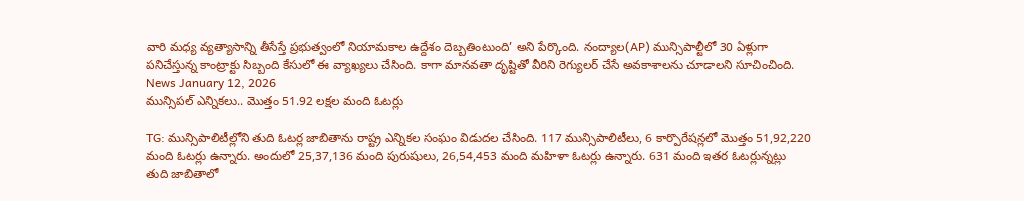వారి మధ్య వ్యత్యాసాన్ని తీసేస్తే ప్రభుత్వంలో నియామకాల ఉద్దేశం దెబ్బతింటుంది’ అని పేర్కొంది. నంద్యాల(AP) మున్సిపాల్టీలో 30 ఏళ్లుగా పనిచేస్తున్న కాంట్రాక్టు సిబ్బంది కేసులో ఈ వ్యాఖ్యలు చేసింది. కాగా మానవతా దృష్టితో వీరిని రెగ్యులర్ చేసే అవకాశాలను చూడాలని సూచించింది.
News January 12, 2026
మున్సిపల్ ఎన్నికలు.. మొత్తం 51.92 లక్షల మంది ఓటర్లు

TG: మున్సిపాలిటీల్లోని తుది ఓటర్ల జాబితాను రాష్ట్ర ఎన్నికల సంఘం విడుదల చేసింది. 117 మున్సిపాలిటీలు, 6 కార్పొరేషన్లలో మొత్తం 51,92,220 మంది ఓటర్లు ఉన్నారు. అందులో 25,37,136 మంది పురుషులు, 26,54,453 మంది మహిళా ఓటర్లు ఉన్నారు. 631 మంది ఇతర ఓటర్లున్నట్లు తుది జాబితాలో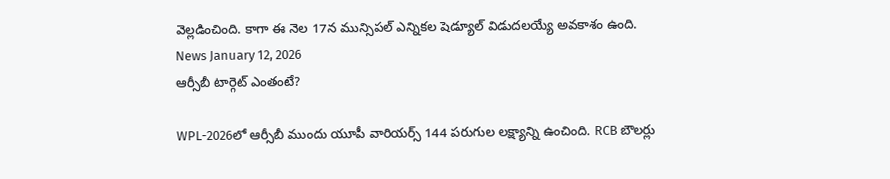వెల్లడించింది. కాగా ఈ నెల 17న మున్సిపల్ ఎన్నికల షెడ్యూల్ విడుదలయ్యే అవకాశం ఉంది.
News January 12, 2026
ఆర్సీబీ టార్గెట్ ఎంతంటే?

WPL-2026లో ఆర్సీబీ ముందు యూపీ వారియర్స్ 144 పరుగుల లక్ష్యాన్ని ఉంచింది. RCB బౌలర్లు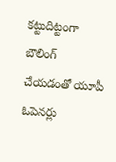కట్టుదిట్టంగా బౌలింగ్ చేయడంతో యూపీ ఓపెనర్లు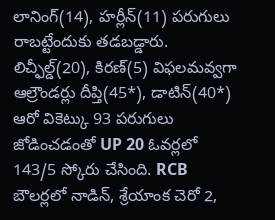లానింగ్(14), హర్లీన్(11) పరుగులు రాబట్టేందుకు తడబడ్డారు. లిచ్ఫీల్డ్(20), కిరణ్(5) విఫలమవ్వగా ఆల్రౌండర్లు దీప్తి(45*), డాటిన్(40*) ఆరో వికెట్కు 93 పరుగులు జోడించడంతో UP 20 ఓవర్లలో 143/5 స్కోరు చేసింది. RCB బౌలర్లలో నాడిన్, శ్రేయాంక చెరో 2,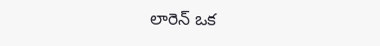లారెన్ ఒక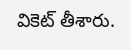వికెట్ తీశారు.